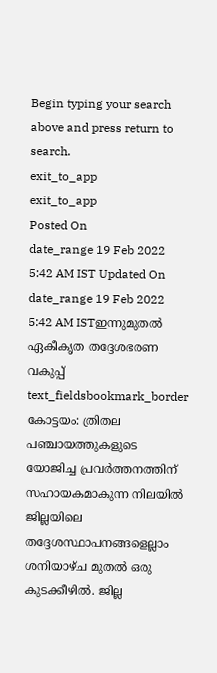Begin typing your search above and press return to search.
exit_to_app
exit_to_app
Posted On
date_range 19 Feb 2022 5:42 AM IST Updated On
date_range 19 Feb 2022 5:42 AM ISTഇന്നുമുതൽ ഏകീകൃത തദ്ദേശഭരണ വകുപ്പ്
text_fieldsbookmark_border
കോട്ടയം: ത്രിതല പഞ്ചായത്തുകളുടെ യോജിച്ച പ്രവർത്തനത്തിന് സഹായകമാകുന്ന നിലയിൽ ജില്ലയിലെ തദ്ദേശസ്ഥാപനങ്ങളെല്ലാം ശനിയാഴ്ച മുതൽ ഒരു കുടക്കീഴിൽ. ജില്ല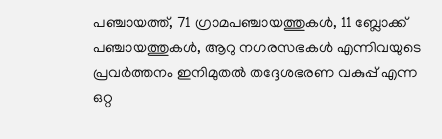പഞ്ചായത്ത്, 71 ഗ്രാമപഞ്ചായത്തുകൾ, 11 ബ്ലോക്ക് പഞ്ചായത്തുകൾ, ആറു നഗരസഭകൾ എന്നിവയുടെ പ്രവർത്തനം ഇനിമുതൽ തദ്ദേശഭരണ വകുപ്പ് എന്ന ഒറ്റ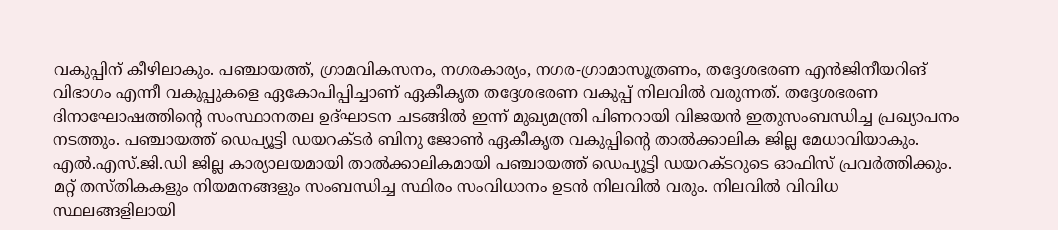വകുപ്പിന് കീഴിലാകും. പഞ്ചായത്ത്, ഗ്രാമവികസനം, നഗരകാര്യം, നഗര-ഗ്രാമാസൂത്രണം, തദ്ദേശഭരണ എൻജിനീയറിങ് വിഭാഗം എന്നീ വകുപ്പുകളെ ഏകോപിപ്പിച്ചാണ് ഏകീകൃത തദ്ദേശഭരണ വകുപ്പ് നിലവിൽ വരുന്നത്. തദ്ദേശഭരണ ദിനാഘോഷത്തിന്റെ സംസ്ഥാനതല ഉദ്ഘാടന ചടങ്ങിൽ ഇന്ന് മുഖ്യമന്ത്രി പിണറായി വിജയൻ ഇതുസംബന്ധിച്ച പ്രഖ്യാപനം നടത്തും. പഞ്ചായത്ത് ഡെപ്യൂട്ടി ഡയറക്ടർ ബിനു ജോൺ ഏകീകൃത വകുപ്പിന്റെ താൽക്കാലിക ജില്ല മേധാവിയാകും. എൽ.എസ്.ജി.ഡി ജില്ല കാര്യാലയമായി താൽക്കാലികമായി പഞ്ചായത്ത് ഡെപ്യൂട്ടി ഡയറക്ടറുടെ ഓഫിസ് പ്രവർത്തിക്കും. മറ്റ് തസ്തികകളും നിയമനങ്ങളും സംബന്ധിച്ച സ്ഥിരം സംവിധാനം ഉടൻ നിലവിൽ വരും. നിലവിൽ വിവിധ സ്ഥലങ്ങളിലായി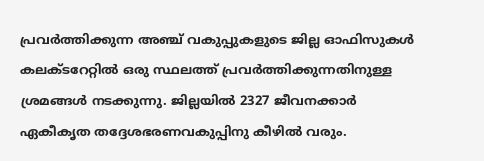പ്രവർത്തിക്കുന്ന അഞ്ച് വകുപ്പുകളുടെ ജില്ല ഓഫിസുകൾ കലക്ടറേറ്റിൽ ഒരു സ്ഥലത്ത് പ്രവർത്തിക്കുന്നതിനുള്ള ശ്രമങ്ങൾ നടക്കുന്നു. ജില്ലയിൽ 2327 ജീവനക്കാർ ഏകീകൃത തദ്ദേശഭരണവകുപ്പിനു കീഴിൽ വരും.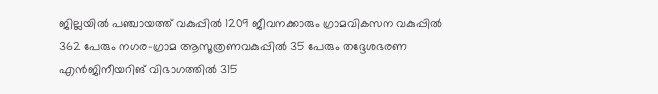ജില്ലയിൽ പഞ്ചായത്ത് വകുപ്പിൽ 1209 ജീവനക്കാരും ഗ്രാമവികസന വകുപ്പിൽ 362 പേരും നഗര-ഗ്രാമ ആസൂത്രണവകുപ്പിൽ 35 പേരും തദ്ദേശഭരണ എൻജിനീയറിങ് വിഭാഗത്തിൽ 315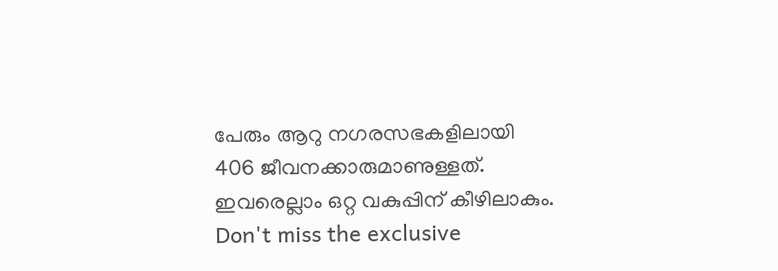പേരും ആറു നഗരസഭകളിലായി 406 ജീവനക്കാരുമാണുള്ളത്. ഇവരെല്ലാം ഒറ്റ വകുപ്പിന് കീഴിലാകും.
Don't miss the exclusive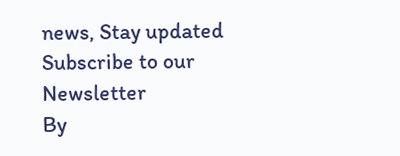news, Stay updated
Subscribe to our Newsletter
By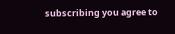subscribing you agree to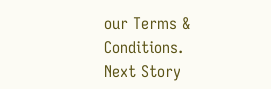our Terms & Conditions.
Next Story